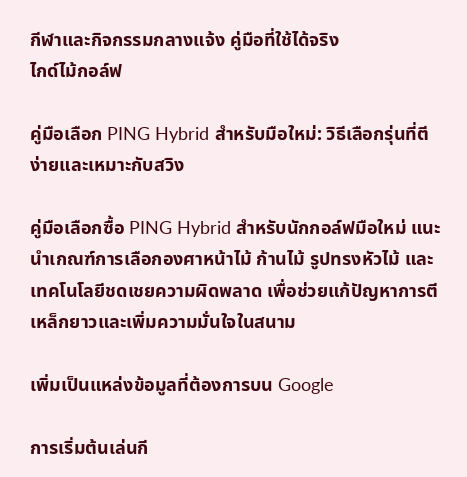กีฬาและกิจกรรมกลางแจ้ง คู่มือที่ใช้ได้จริง
ไกด์ไม้กอล์ฟ

คู่มือเลือก PING Hybrid สำหรับมือใหม่: วิธีเลือกรุ่นที่ตีง่ายและเหมาะกับสวิง

คู่มือเลือกซื้อ PING Hybrid สำหรับนักกอล์ฟมือใหม่ แนะนำเกณฑ์การเลือกองศาหน้าไม้ ก้านไม้ รูปทรงหัวไม้ และเทคโนโลยีชดเชยความผิดพลาด เพื่อช่วยแก้ปัญหาการตีเหล็กยาวและเพิ่มความมั่นใจในสนาม

เพิ่มเป็นแหล่งข้อมูลที่ต้องการบน Google

การเริ่มต้นเล่นกี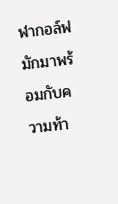ฬากอล์ฟมักมาพร้อมกับความท้า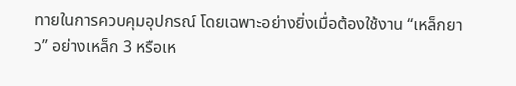ทายในการควบคุมอุปกรณ์ โดยเฉพาะอย่างยิ่งเมื่อต้องใช้งาน “เหล็กยาว” อย่างเหล็ก 3 หรือเห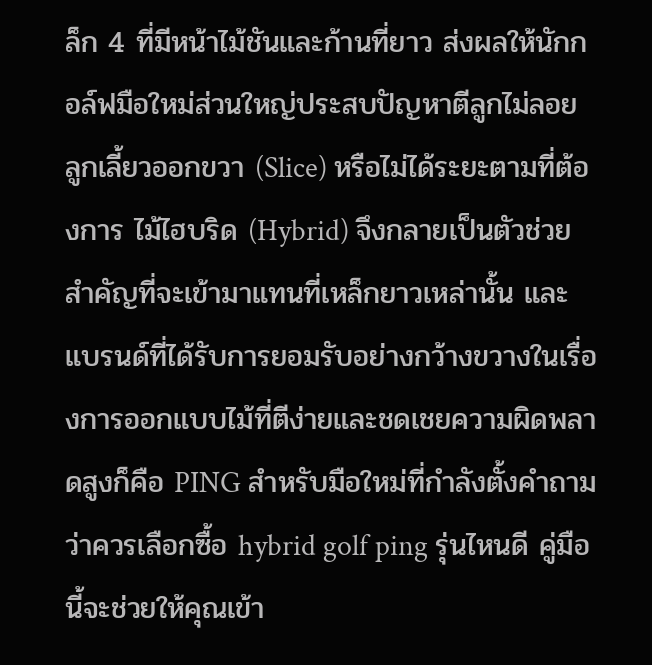ล็ก 4 ที่มีหน้าไม้ชันและก้านที่ยาว ส่งผลให้นักกอล์ฟมือใหม่ส่วนใหญ่ประสบปัญหาตีลูกไม่ลอย ลูกเลี้ยวออกขวา (Slice) หรือไม่ได้ระยะตามที่ต้องการ ไม้ไฮบริด (Hybrid) จึงกลายเป็นตัวช่วยสำคัญที่จะเข้ามาแทนที่เหล็กยาวเหล่านั้น และแบรนด์ที่ได้รับการยอมรับอย่างกว้างขวางในเรื่องการออกแบบไม้ที่ตีง่ายและชดเชยความผิดพลาดสูงก็คือ PING สำหรับมือใหม่ที่กำลังตั้งคำถามว่าควรเลือกซื้อ hybrid golf ping รุ่นไหนดี คู่มือนี้จะช่วยให้คุณเข้า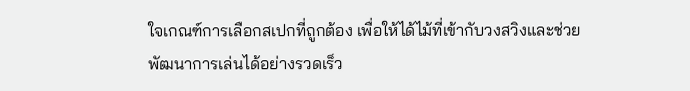ใจเกณฑ์การเลือกสเปกที่ถูกต้อง เพื่อให้ได้ไม้ที่เข้ากับวงสวิงและช่วยพัฒนาการเล่นได้อย่างรวดเร็ว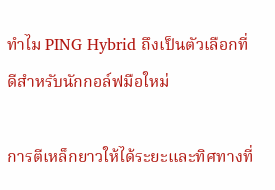ทำไม PING Hybrid ถึงเป็นตัวเลือกที่ดีสำหรับนักกอล์ฟมือใหม่

การตีเหล็กยาวให้ได้ระยะและทิศทางที่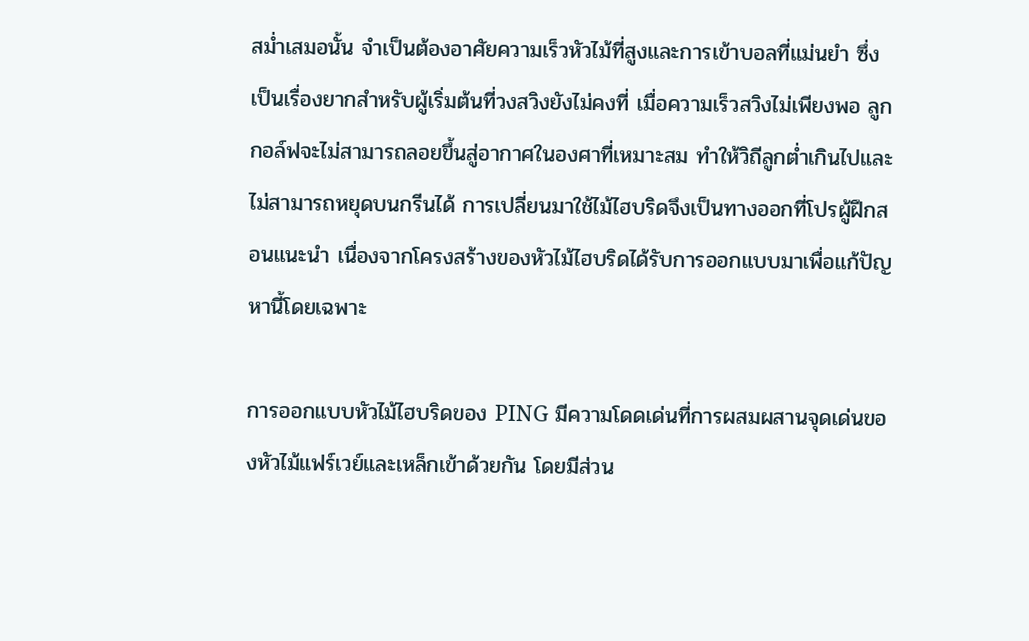สม่ำเสมอนั้น จำเป็นต้องอาศัยความเร็วหัวไม้ที่สูงและการเข้าบอลที่แม่นยำ ซึ่งเป็นเรื่องยากสำหรับผู้เริ่มต้นที่วงสวิงยังไม่คงที่ เมื่อความเร็วสวิงไม่เพียงพอ ลูกกอล์ฟจะไม่สามารถลอยขึ้นสู่อากาศในองศาที่เหมาะสม ทำให้วิถีลูกต่ำเกินไปและไม่สามารถหยุดบนกรีนได้ การเปลี่ยนมาใช้ไม้ไฮบริดจึงเป็นทางออกที่โปรผู้ฝึกสอนแนะนำ เนื่องจากโครงสร้างของหัวไม้ไฮบริดได้รับการออกแบบมาเพื่อแก้ปัญหานี้โดยเฉพาะ

การออกแบบหัวไม้ไฮบริดของ PING มีความโดดเด่นที่การผสมผสานจุดเด่นของหัวไม้แฟร์เวย์และเหล็กเข้าด้วยกัน โดยมีส่วน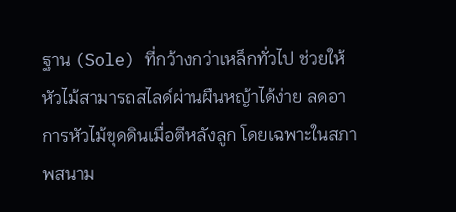ฐาน (Sole) ที่กว้างกว่าเหล็กทั่วไป ช่วยให้หัวไม้สามารถสไลด์ผ่านผืนหญ้าได้ง่าย ลดอาการหัวไม้ขุดดินเมื่อตีหลังลูก โดยเฉพาะในสภาพสนาม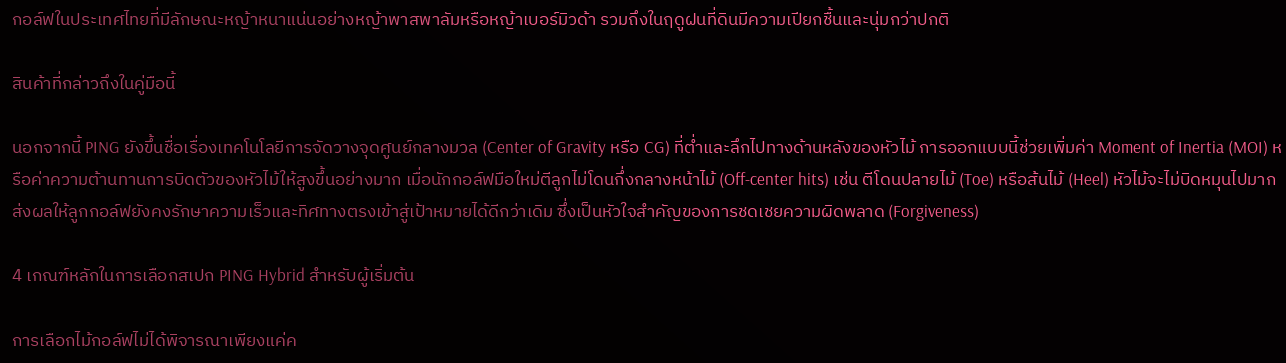กอล์ฟในประเทศไทยที่มีลักษณะหญ้าหนาแน่นอย่างหญ้าพาสพาลัมหรือหญ้าเบอร์มิวด้า รวมถึงในฤดูฝนที่ดินมีความเปียกชื้นและนุ่มกว่าปกติ

สินค้าที่กล่าวถึงในคู่มือนี้

นอกจากนี้ PING ยังขึ้นชื่อเรื่องเทคโนโลยีการจัดวางจุดศูนย์กลางมวล (Center of Gravity หรือ CG) ที่ต่ำและลึกไปทางด้านหลังของหัวไม้ การออกแบบนี้ช่วยเพิ่มค่า Moment of Inertia (MOI) หรือค่าความต้านทานการบิดตัวของหัวไม้ให้สูงขึ้นอย่างมาก เมื่อนักกอล์ฟมือใหม่ตีลูกไม่โดนกึ่งกลางหน้าไม้ (Off-center hits) เช่น ตีโดนปลายไม้ (Toe) หรือส้นไม้ (Heel) หัวไม้จะไม่บิดหมุนไปมาก ส่งผลให้ลูกกอล์ฟยังคงรักษาความเร็วและทิศทางตรงเข้าสู่เป้าหมายได้ดีกว่าเดิม ซึ่งเป็นหัวใจสำคัญของการชดเชยความผิดพลาด (Forgiveness)

4 เกณฑ์หลักในการเลือกสเปก PING Hybrid สำหรับผู้เริ่มต้น

การเลือกไม้กอล์ฟไม่ได้พิจารณาเพียงแค่ค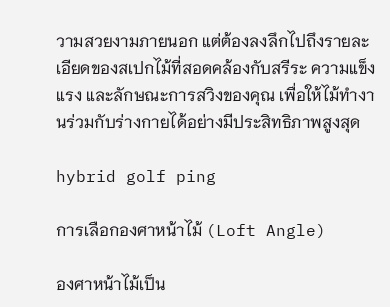วามสวยงามภายนอก แต่ต้องลงลึกไปถึงรายละเอียดของสเปกไม้ที่สอดคล้องกับสรีระ ความแข็งแรง และลักษณะการสวิงของคุณ เพื่อให้ไม้ทำงานร่วมกับร่างกายได้อย่างมีประสิทธิภาพสูงสุด

hybrid golf ping

การเลือกองศาหน้าไม้ (Loft Angle)

องศาหน้าไม้เป็น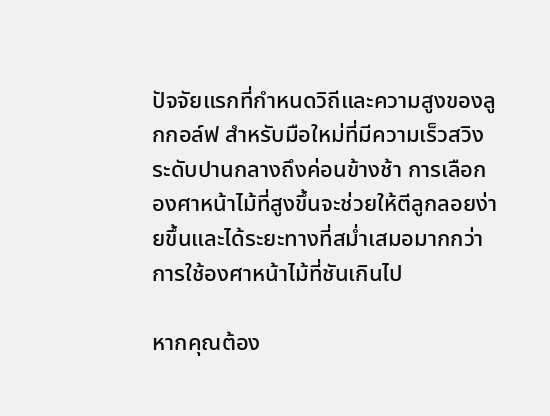ปัจจัยแรกที่กำหนดวิถีและความสูงของลูกกอล์ฟ สำหรับมือใหม่ที่มีความเร็วสวิงระดับปานกลางถึงค่อนข้างช้า การเลือกองศาหน้าไม้ที่สูงขึ้นจะช่วยให้ตีลูกลอยง่ายขึ้นและได้ระยะทางที่สม่ำเสมอมากกว่าการใช้องศาหน้าไม้ที่ชันเกินไป

หากคุณต้อง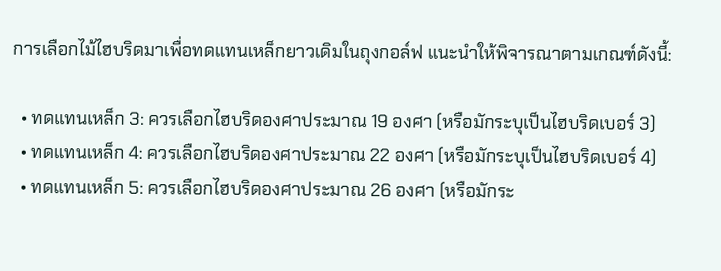การเลือกไม้ไฮบริดมาเพื่อทดแทนเหล็กยาวเดิมในถุงกอล์ฟ แนะนำให้พิจารณาตามเกณฑ์ดังนี้:

  • ทดแทนเหล็ก 3: ควรเลือกไฮบริดองศาประมาณ 19 องศา (หรือมักระบุเป็นไฮบริดเบอร์ 3)
  • ทดแทนเหล็ก 4: ควรเลือกไฮบริดองศาประมาณ 22 องศา (หรือมักระบุเป็นไฮบริดเบอร์ 4)
  • ทดแทนเหล็ก 5: ควรเลือกไฮบริดองศาประมาณ 26 องศา (หรือมักระ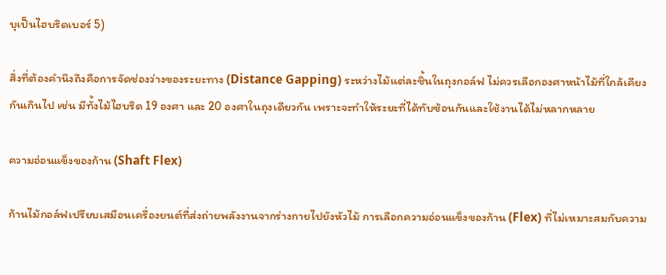บุเป็นไฮบริดเบอร์ 5)

สิ่งที่ต้องคำนึงถึงคือการจัดช่องว่างของระยะทาง (Distance Gapping) ระหว่างไม้แต่ละชิ้นในถุงกอล์ฟ ไม่ควรเลือกองศาหน้าไม้ที่ใกล้เคียงกันเกินไป เช่น มีทั้งไม้ไฮบริด 19 องศา และ 20 องศาในถุงเดียวกัน เพราะจะทำให้ระยะที่ได้ทับซ้อนกันและใช้งานได้ไม่หลากหลาย

ความอ่อนแข็งของก้าน (Shaft Flex)

ก้านไม้กอล์ฟเปรียบเสมือนเครื่องยนต์ที่ส่งถ่ายพลังงานจากร่างกายไปยังหัวไม้ การเลือกความอ่อนแข็งของก้าน (Flex) ที่ไม่เหมาะสมกับความ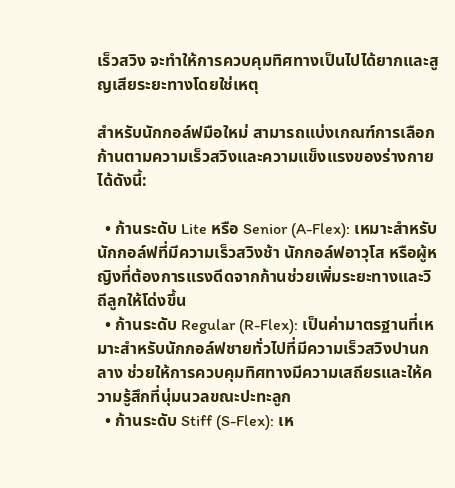เร็วสวิง จะทำให้การควบคุมทิศทางเป็นไปได้ยากและสูญเสียระยะทางโดยใช่เหตุ

สำหรับนักกอล์ฟมือใหม่ สามารถแบ่งเกณฑ์การเลือกก้านตามความเร็วสวิงและความแข็งแรงของร่างกายได้ดังนี้:

  • ก้านระดับ Lite หรือ Senior (A-Flex): เหมาะสำหรับนักกอล์ฟที่มีความเร็วสวิงช้า นักกอล์ฟอาวุโส หรือผู้หญิงที่ต้องการแรงดีดจากก้านช่วยเพิ่มระยะทางและวิถีลูกให้โด่งขึ้น
  • ก้านระดับ Regular (R-Flex): เป็นค่ามาตรฐานที่เหมาะสำหรับนักกอล์ฟชายทั่วไปที่มีความเร็วสวิงปานกลาง ช่วยให้การควบคุมทิศทางมีความเสถียรและให้ความรู้สึกที่นุ่มนวลขณะปะทะลูก
  • ก้านระดับ Stiff (S-Flex): เห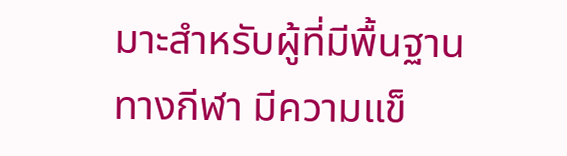มาะสำหรับผู้ที่มีพื้นฐานทางกีฬา มีความแข็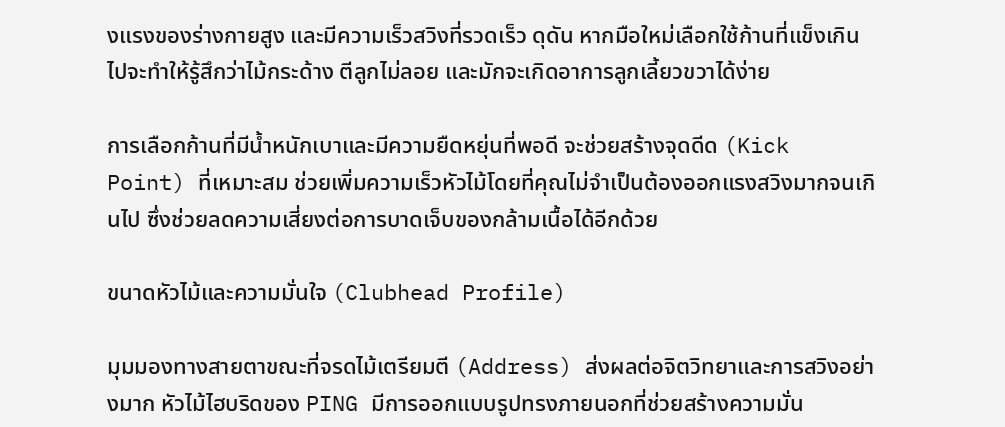งแรงของร่างกายสูง และมีความเร็วสวิงที่รวดเร็ว ดุดัน หากมือใหม่เลือกใช้ก้านที่แข็งเกินไปจะทำให้รู้สึกว่าไม้กระด้าง ตีลูกไม่ลอย และมักจะเกิดอาการลูกเลี้ยวขวาได้ง่าย

การเลือกก้านที่มีน้ำหนักเบาและมีความยืดหยุ่นที่พอดี จะช่วยสร้างจุดดีด (Kick Point) ที่เหมาะสม ช่วยเพิ่มความเร็วหัวไม้โดยที่คุณไม่จำเป็นต้องออกแรงสวิงมากจนเกินไป ซึ่งช่วยลดความเสี่ยงต่อการบาดเจ็บของกล้ามเนื้อได้อีกด้วย

ขนาดหัวไม้และความมั่นใจ (Clubhead Profile)

มุมมองทางสายตาขณะที่จรดไม้เตรียมตี (Address) ส่งผลต่อจิตวิทยาและการสวิงอย่างมาก หัวไม้ไฮบริดของ PING มีการออกแบบรูปทรงภายนอกที่ช่วยสร้างความมั่น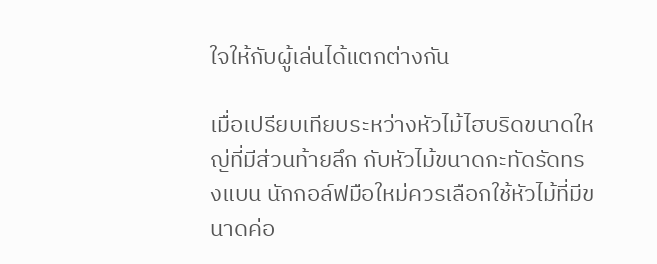ใจให้กับผู้เล่นได้แตกต่างกัน

เมื่อเปรียบเทียบระหว่างหัวไม้ไฮบริดขนาดใหญ่ที่มีส่วนท้ายลึก กับหัวไม้ขนาดกะทัดรัดทรงแบน นักกอล์ฟมือใหม่ควรเลือกใช้หัวไม้ที่มีขนาดค่อ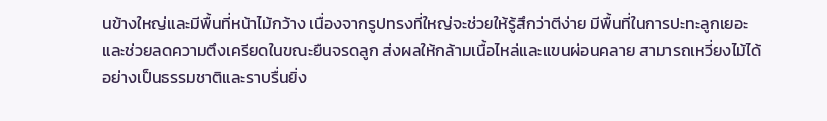นข้างใหญ่และมีพื้นที่หน้าไม้กว้าง เนื่องจากรูปทรงที่ใหญ่จะช่วยให้รู้สึกว่าตีง่าย มีพื้นที่ในการปะทะลูกเยอะ และช่วยลดความตึงเครียดในขณะยืนจรดลูก ส่งผลให้กล้ามเนื้อไหล่และแขนผ่อนคลาย สามารถเหวี่ยงไม้ได้อย่างเป็นธรรมชาติและราบรื่นยิ่ง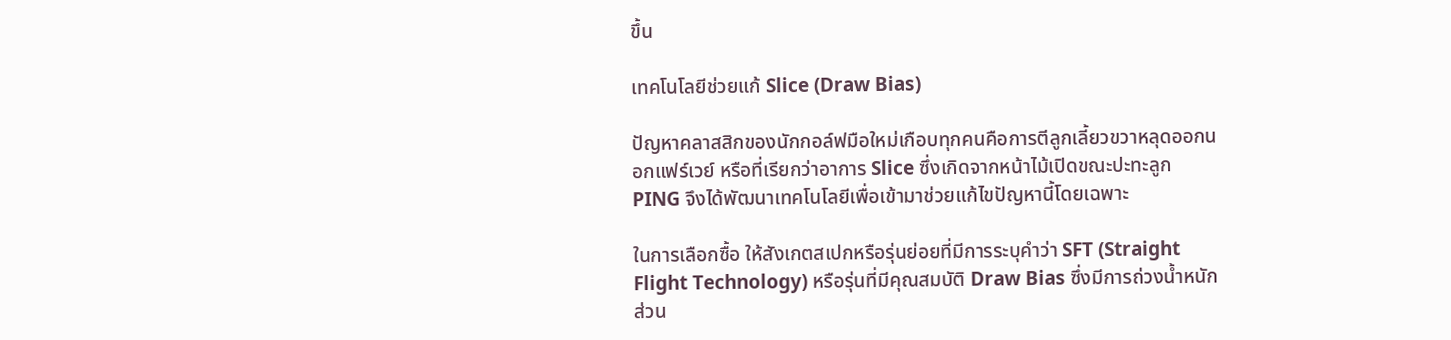ขึ้น

เทคโนโลยีช่วยแก้ Slice (Draw Bias)

ปัญหาคลาสสิกของนักกอล์ฟมือใหม่เกือบทุกคนคือการตีลูกเลี้ยวขวาหลุดออกนอกแฟร์เวย์ หรือที่เรียกว่าอาการ Slice ซึ่งเกิดจากหน้าไม้เปิดขณะปะทะลูก PING จึงได้พัฒนาเทคโนโลยีเพื่อเข้ามาช่วยแก้ไขปัญหานี้โดยเฉพาะ

ในการเลือกซื้อ ให้สังเกตสเปกหรือรุ่นย่อยที่มีการระบุคำว่า SFT (Straight Flight Technology) หรือรุ่นที่มีคุณสมบัติ Draw Bias ซึ่งมีการถ่วงน้ำหนักส่วน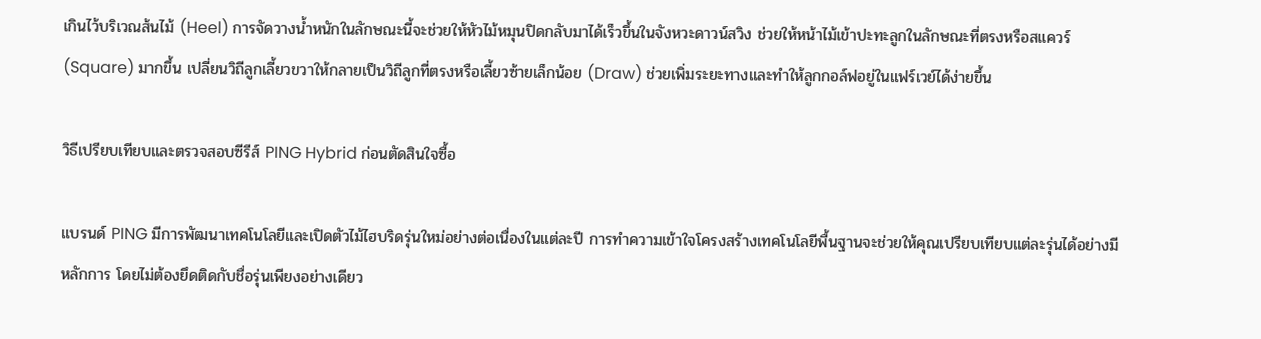เกินไว้บริเวณส้นไม้ (Heel) การจัดวางน้ำหนักในลักษณะนี้จะช่วยให้หัวไม้หมุนปิดกลับมาได้เร็วขึ้นในจังหวะดาวน์สวิง ช่วยให้หน้าไม้เข้าปะทะลูกในลักษณะที่ตรงหรือสแควร์ (Square) มากขึ้น เปลี่ยนวิถีลูกเลี้ยวขวาให้กลายเป็นวิถีลูกที่ตรงหรือเลี้ยวซ้ายเล็กน้อย (Draw) ช่วยเพิ่มระยะทางและทำให้ลูกกอล์ฟอยู่ในแฟร์เวย์ได้ง่ายขึ้น

วิธีเปรียบเทียบและตรวจสอบซีรีส์ PING Hybrid ก่อนตัดสินใจซื้อ

แบรนด์ PING มีการพัฒนาเทคโนโลยีและเปิดตัวไม้ไฮบริดรุ่นใหม่อย่างต่อเนื่องในแต่ละปี การทำความเข้าใจโครงสร้างเทคโนโลยีพื้นฐานจะช่วยให้คุณเปรียบเทียบแต่ละรุ่นได้อย่างมีหลักการ โดยไม่ต้องยึดติดกับชื่อรุ่นเพียงอย่างเดียว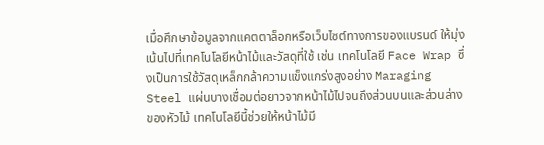เมื่อศึกษาข้อมูลจากแคตตาล็อกหรือเว็บไซต์ทางการของแบรนด์ ให้มุ่งเน้นไปที่เทคโนโลยีหน้าไม้และวัสดุที่ใช้ เช่น เทคโนโลยี Face Wrap ซึ่งเป็นการใช้วัสดุเหล็กกล้าความแข็งแกร่งสูงอย่าง Maraging Steel แผ่นบางเชื่อมต่อยาวจากหน้าไม้ไปจนถึงส่วนบนและส่วนล่างของหัวไม้ เทคโนโลยีนี้ช่วยให้หน้าไม้มี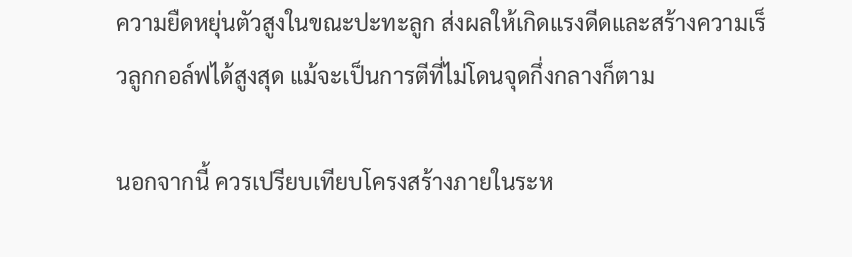ความยืดหยุ่นตัวสูงในขณะปะทะลูก ส่งผลให้เกิดแรงดีดและสร้างความเร็วลูกกอล์ฟได้สูงสุด แม้จะเป็นการตีที่ไม่โดนจุดกึ่งกลางก็ตาม

นอกจากนี้ ควรเปรียบเทียบโครงสร้างภายในระห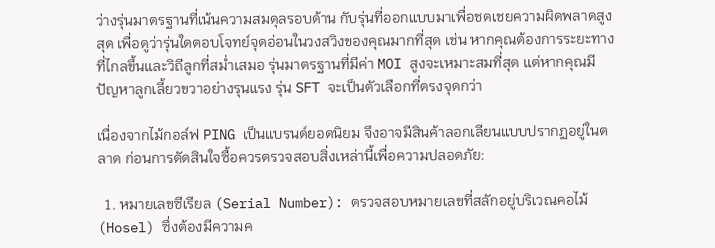ว่างรุ่นมาตรฐานที่เน้นความสมดุลรอบด้าน กับรุ่นที่ออกแบบมาเพื่อชดเชยความผิดพลาดสูงสุด เพื่อดูว่ารุ่นใดตอบโจทย์จุดอ่อนในวงสวิงของคุณมากที่สุด เช่น หากคุณต้องการระยะทางที่ไกลขึ้นและวิถีลูกที่สม่ำเสมอ รุ่นมาตรฐานที่มีค่า MOI สูงจะเหมาะสมที่สุด แต่หากคุณมีปัญหาลูกเลี้ยวขวาอย่างรุนแรง รุ่น SFT จะเป็นตัวเลือกที่ตรงจุดกว่า

เนื่องจากไม้กอล์ฟ PING เป็นแบรนด์ยอดนิยม จึงอาจมีสินค้าลอกเลียนแบบปรากฏอยู่ในตลาด ก่อนการตัดสินใจซื้อควรตรวจสอบสิ่งเหล่านี้เพื่อความปลอดภัย:

  1. หมายเลขซีเรียล (Serial Number): ตรวจสอบหมายเลขที่สลักอยู่บริเวณคอไม้ (Hosel) ซึ่งต้องมีความค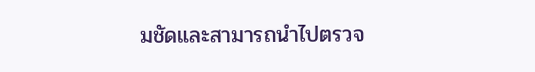มชัดและสามารถนำไปตรวจ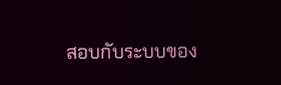สอบกับระบบของ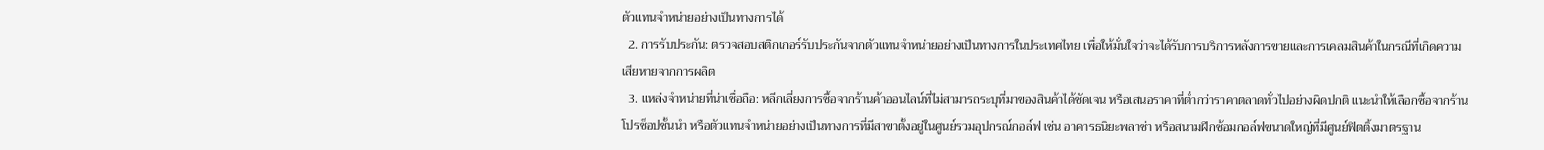ตัวแทนจำหน่ายอย่างเป็นทางการได้
  2. การรับประกัน: ตรวจสอบสติกเกอร์รับประกันจากตัวแทนจำหน่ายอย่างเป็นทางการในประเทศไทย เพื่อให้มั่นใจว่าจะได้รับการบริการหลังการขายและการเคลมสินค้าในกรณีที่เกิดความเสียหายจากการผลิต
  3. แหล่งจำหน่ายที่น่าเชื่อถือ: หลีกเลี่ยงการซื้อจากร้านค้าออนไลน์ที่ไม่สามารถระบุที่มาของสินค้าได้ชัดเจน หรือเสนอราคาที่ต่ำกว่าราคาตลาดทั่วไปอย่างผิดปกติ แนะนำให้เลือกซื้อจากร้านโปรช็อปชั้นนำ หรือตัวแทนจำหน่ายอย่างเป็นทางการที่มีสาขาตั้งอยู่ในศูนย์รวมอุปกรณ์กอล์ฟ เช่น อาคารธนิยะพลาซ่า หรือสนามฝึกซ้อมกอล์ฟขนาดใหญ่ที่มีศูนย์ฟิตติ้งมาตรฐาน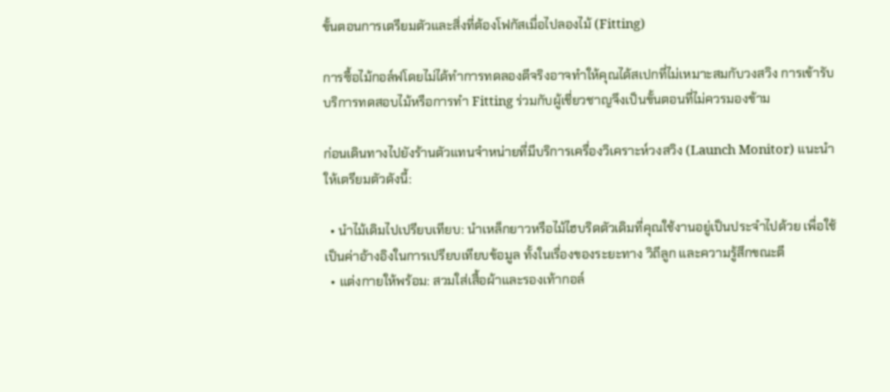ขั้นตอนการเตรียมตัวและสิ่งที่ต้องโฟกัสเมื่อไปลองไม้ (Fitting)

การซื้อไม้กอล์ฟโดยไม่ได้ทำการทดลองตีจริงอาจทำให้คุณได้สเปกที่ไม่เหมาะสมกับวงสวิง การเข้ารับบริการทดสอบไม้หรือการทำ Fitting ร่วมกับผู้เชี่ยวชาญจึงเป็นขั้นตอนที่ไม่ควรมองข้าม

ก่อนเดินทางไปยังร้านตัวแทนจำหน่ายที่มีบริการเครื่องวิเคราะห์วงสวิง (Launch Monitor) แนะนำให้เตรียมตัวดังนี้:

  • นำไม้เดิมไปเปรียบเทียบ: นำเหล็กยาวหรือไม้ไฮบริดตัวเดิมที่คุณใช้งานอยู่เป็นประจำไปด้วย เพื่อใช้เป็นค่าอ้างอิงในการเปรียบเทียบข้อมูล ทั้งในเรื่องของระยะทาง วิถีลูก และความรู้สึกขณะตี
  • แต่งกายให้พร้อม: สวมใส่เสื้อผ้าและรองเท้ากอล์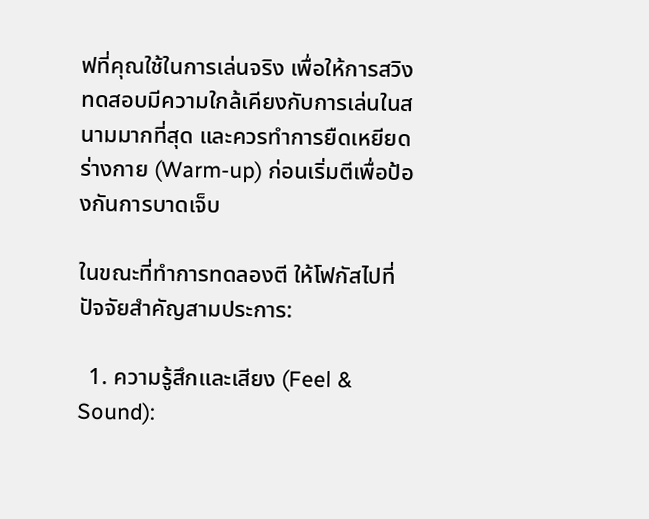ฟที่คุณใช้ในการเล่นจริง เพื่อให้การสวิงทดสอบมีความใกล้เคียงกับการเล่นในสนามมากที่สุด และควรทำการยืดเหยียดร่างกาย (Warm-up) ก่อนเริ่มตีเพื่อป้องกันการบาดเจ็บ

ในขณะที่ทำการทดลองตี ให้โฟกัสไปที่ปัจจัยสำคัญสามประการ:

  1. ความรู้สึกและเสียง (Feel & Sound):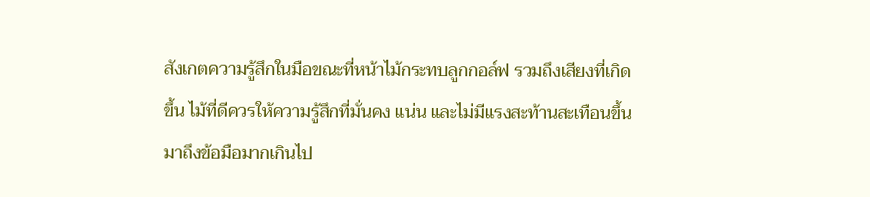สังเกตความรู้สึกในมือขณะที่หน้าไม้กระทบลูกกอล์ฟ รวมถึงเสียงที่เกิดขึ้น ไม้ที่ดีควรให้ความรู้สึกที่มั่นคง แน่น และไม่มีแรงสะท้านสะเทือนขึ้นมาถึงข้อมือมากเกินไป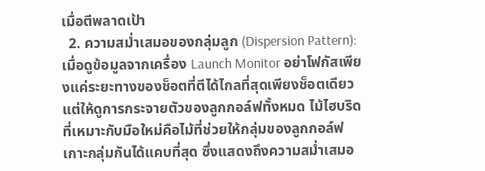เมื่อตีพลาดเป้า
  2. ความสม่ำเสมอของกลุ่มลูก (Dispersion Pattern): เมื่อดูข้อมูลจากเครื่อง Launch Monitor อย่าโฟกัสเพียงแค่ระยะทางของช็อตที่ตีได้ไกลที่สุดเพียงช็อตเดียว แต่ให้ดูการกระจายตัวของลูกกอล์ฟทั้งหมด ไม้ไฮบริดที่เหมาะกับมือใหม่คือไม้ที่ช่วยให้กลุ่มของลูกกอล์ฟเกาะกลุ่มกันได้แคบที่สุด ซึ่งแสดงถึงความสม่ำเสมอ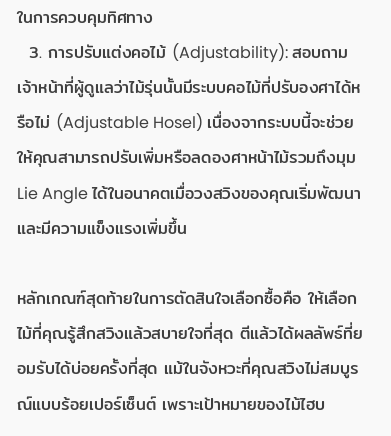ในการควบคุมทิศทาง
  3. การปรับแต่งคอไม้ (Adjustability): สอบถามเจ้าหน้าที่ผู้ดูแลว่าไม้รุ่นนั้นมีระบบคอไม้ที่ปรับองศาได้หรือไม่ (Adjustable Hosel) เนื่องจากระบบนี้จะช่วยให้คุณสามารถปรับเพิ่มหรือลดองศาหน้าไม้รวมถึงมุม Lie Angle ได้ในอนาคตเมื่อวงสวิงของคุณเริ่มพัฒนาและมีความแข็งแรงเพิ่มขึ้น

หลักเกณฑ์สุดท้ายในการตัดสินใจเลือกซื้อคือ ให้เลือกไม้ที่คุณรู้สึกสวิงแล้วสบายใจที่สุด ตีแล้วได้ผลลัพธ์ที่ยอมรับได้บ่อยครั้งที่สุด แม้ในจังหวะที่คุณสวิงไม่สมบูรณ์แบบร้อยเปอร์เซ็นต์ เพราะเป้าหมายของไม้ไฮบ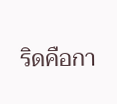ริดคือกา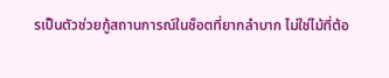รเป็นตัวช่วยกู้สถานการณ์ในช็อตที่ยากลำบาก ไม่ใช่ไม้ที่ต้อ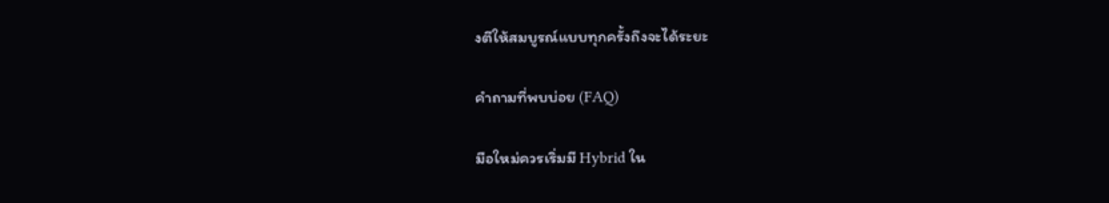งตีให้สมบูรณ์แบบทุกครั้งถึงจะได้ระยะ

คำถามที่พบบ่อย (FAQ)

มือใหม่ควรเริ่มมี Hybrid ใน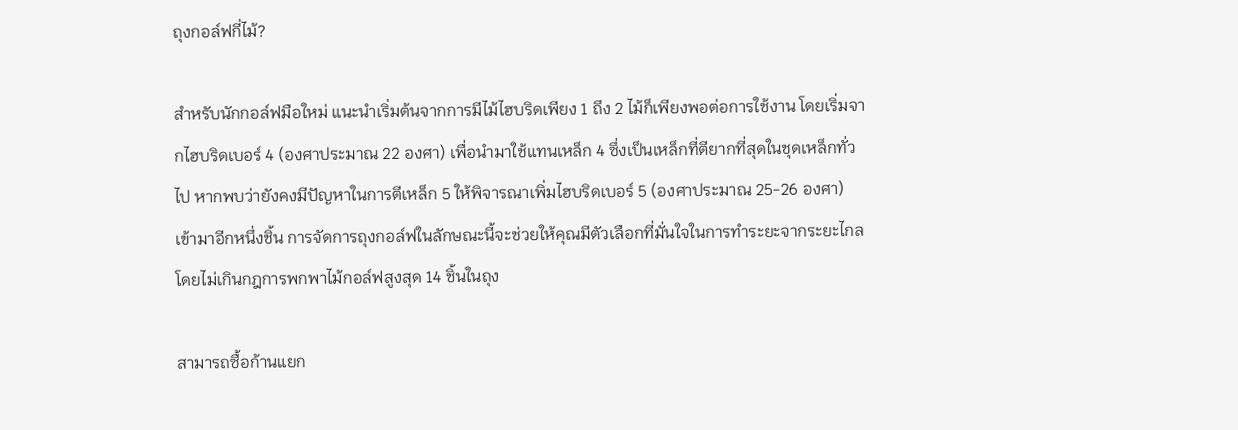ถุงกอล์ฟกี่ไม้?

สำหรับนักกอล์ฟมือใหม่ แนะนำเริ่มต้นจากการมีไม้ไฮบริดเพียง 1 ถึง 2 ไม้ก็เพียงพอต่อการใช้งาน โดยเริ่มจากไฮบริดเบอร์ 4 (องศาประมาณ 22 องศา) เพื่อนำมาใช้แทนเหล็ก 4 ซึ่งเป็นเหล็กที่ตียากที่สุดในชุดเหล็กทั่วไป หากพบว่ายังคงมีปัญหาในการตีเหล็ก 5 ให้พิจารณาเพิ่มไฮบริดเบอร์ 5 (องศาประมาณ 25-26 องศา) เข้ามาอีกหนึ่งชิ้น การจัดการถุงกอล์ฟในลักษณะนี้จะช่วยให้คุณมีตัวเลือกที่มั่นใจในการทำระยะจากระยะไกล โดยไม่เกินกฎการพกพาไม้กอล์ฟสูงสุด 14 ชิ้นในถุง

สามารถซื้อก้านแยก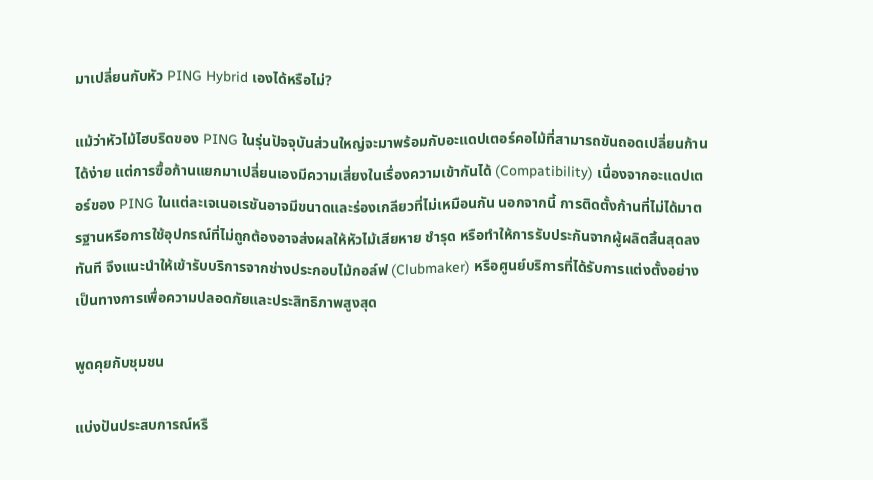มาเปลี่ยนกับหัว PING Hybrid เองได้หรือไม่?

แม้ว่าหัวไม้ไฮบริดของ PING ในรุ่นปัจจุบันส่วนใหญ่จะมาพร้อมกับอะแดปเตอร์คอไม้ที่สามารถขันถอดเปลี่ยนก้านได้ง่าย แต่การซื้อก้านแยกมาเปลี่ยนเองมีความเสี่ยงในเรื่องความเข้ากันได้ (Compatibility) เนื่องจากอะแดปเตอร์ของ PING ในแต่ละเจเนอเรชันอาจมีขนาดและร่องเกลียวที่ไม่เหมือนกัน นอกจากนี้ การติดตั้งก้านที่ไม่ได้มาตรฐานหรือการใช้อุปกรณ์ที่ไม่ถูกต้องอาจส่งผลให้หัวไม้เสียหาย ชำรุด หรือทำให้การรับประกันจากผู้ผลิตสิ้นสุดลงทันที จึงแนะนำให้เข้ารับบริการจากช่างประกอบไม้กอล์ฟ (Clubmaker) หรือศูนย์บริการที่ได้รับการแต่งตั้งอย่างเป็นทางการเพื่อความปลอดภัยและประสิทธิภาพสูงสุด

พูดคุยกับชุมชน

แบ่งปันประสบการณ์หรื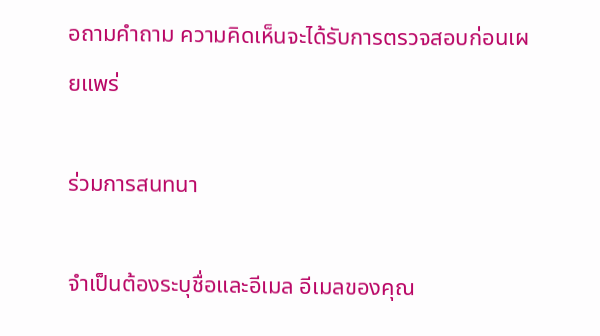อถามคำถาม ความคิดเห็นจะได้รับการตรวจสอบก่อนเผยแพร่

ร่วมการสนทนา

จำเป็นต้องระบุชื่อและอีเมล อีเมลของคุณ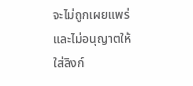จะไม่ถูกเผยแพร่ และไม่อนุญาตให้ใส่ลิงก์